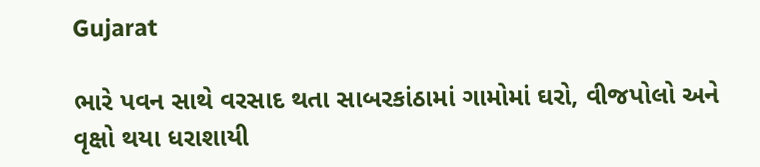Gujarat

ભારે પવન સાથે વરસાદ થતા સાબરકાંઠામાં ગામોમાં ઘરો, વીજપોલો અને વૃક્ષો થયા ધરાશાયી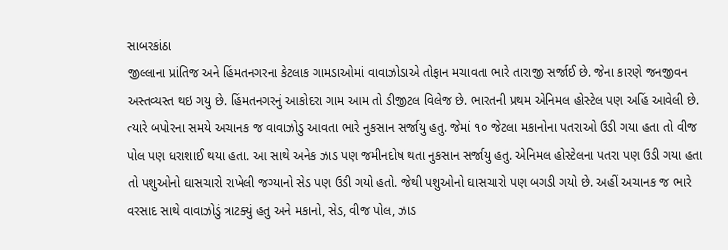સાબરકાંઠા
જીલ્લાના પ્રાંતિજ અને હિંમતનગરના કેટલાક ગામડાઓમાં વાવાઝોડાએ તોફાન મચાવતા ભારે તારાજી સર્જાઈ છે. જેના કારણે જનજીવન અસ્તવ્યસ્ત થઇ ગયુ છે. હિંમતનગરનું આકોદરા ગામ આમ તો ડીજીટલ વિલેજ છે. ભારતની પ્રથમ એનિમલ હોસ્ટેલ પણ અહિં આવેલી છે. ત્યારે બપોરના સમયે અચાનક જ વાવાઝોડુ આવતા ભારે નુકસાન સર્જાયુ હતુ. જેમાં ૧૦ જેટલા મકાનોના પતરાઓ ઉડી ગયા હતા તો વીજ પોલ પણ ધરાશાઈ થયા હતા. આ સાથે અનેક ઝાડ પણ જમીનદોષ થતા નુકસાન સર્જાયુ હતુ. એનિમલ હોસ્ટેલના પતરા પણ ઉડી ગયા હતા તો પશુઓનો ઘાસચારો રાખેલી જગ્યાનો સેડ પણ ઉડી ગયો હતો. જેથી પશુઓનો ઘાસચારો પણ બગડી ગયો છે. અહીં અચાનક જ ભારે વરસાદ સાથે વાવાઝોડું ત્રાટક્યું હતુ અને મકાનો, સેડ, વીજ પોલ, ઝાડ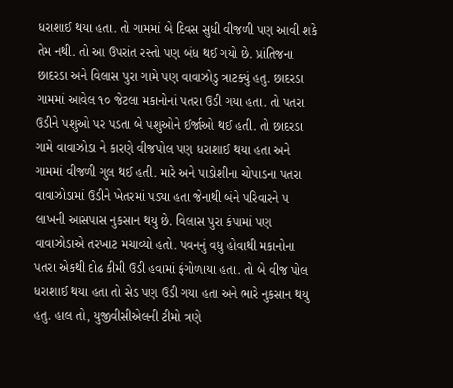ધરાશાઈ થયા હતા. તો ગામમાં બે દિવસ સુધી વીજળી પણ આવી શકે તેમ નથી. તો આ ઉપરાંત રસ્તો પણ બંધ થઈ ગયો છે. પ્રાંતિજના છાદરડા અને વિલાસ પુરા ગામે પણ વાવાઝોડુ ત્રાટક્યું હતુ. છાદરડા ગામમાં આવેલ ૧૦ જેટલા મકાનોનાં પતરા ઉડી ગયા હતા. તો પતરા ઉડીને પશુઓ પર પડતા બે પશુઓને ઈર્જાઓ થઈ હતી. તો છાદરડા ગામે વાવાઝોડા ને કારણે વીજપોલ પણ ધરાશાઈ થયા હતા અને ગામમાં વીજળી ગુલ થઈ હતી. મારે અને પાડોશીના ચોપાડના પતરા વાવાઝોડામાં ઉડીને ખેતરમાં પડ્યા હતા જેનાથી બંને પરિવારને ૫ લાખની આસપાસ નુકસાન થયુ છે. વિલાસ પુરા કંપામાં પણ વાવાઝોડાએ તરખાટ મચાવ્યો હતો. પવનનું વધુ હોવાથી મકાનોના પતરા એકથી દોઢ કીમી ઉડી હવામાં ફંગોળાયા હતા. તો બે વીજ પોલ ધરાશાઈ થયા હતા તો સેડ પણ ઉડી ગયા હતા અને ભારે નુકસાન થયુ હતુ. હાલ તો, યુજીવીસીએલની ટીમો ત્રણે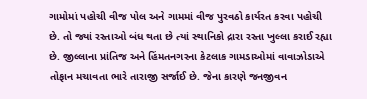ગામોમાં પહોચી વીજ પોલ અને ગામમાં વીજ પુરવઠો કાર્યરત કરવા પહોચી છે. તો જ્યાં રસ્તાઓ બંધ થતા છે ત્યાં સ્થાનિકો દ્રારા રસ્તા ખુલ્લા કરાઈ રહ્યા છે. જીલ્લાના પ્રાંતિજ અને હિંમતનગરના કેટલાક ગામડાઓમાં વાવાઝોડાએ તોફાન મચાવતા ભારે તારાજી સર્જાઈ છે. જેના કારણે જનજીવન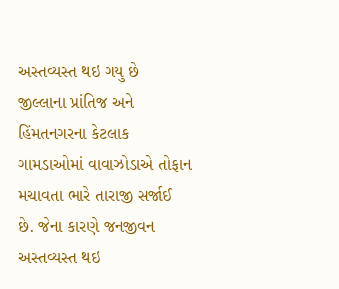અસ્તવ્યસ્ત થઇ ગયુ છે જીલ્લાના પ્રાંતિજ અને હિંમતનગરના કેટલાક ગામડાઓમાં વાવાઝોડાએ તોફાન મચાવતા ભારે તારાજી સર્જાઈ છે. જેના કારણે જનજીવન અસ્તવ્યસ્ત થઇ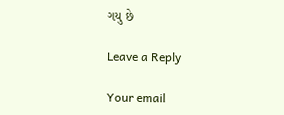ગયુ છે

Leave a Reply

Your email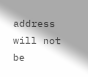address will not be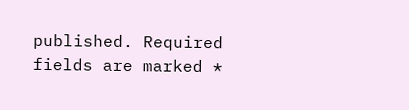published. Required fields are marked *